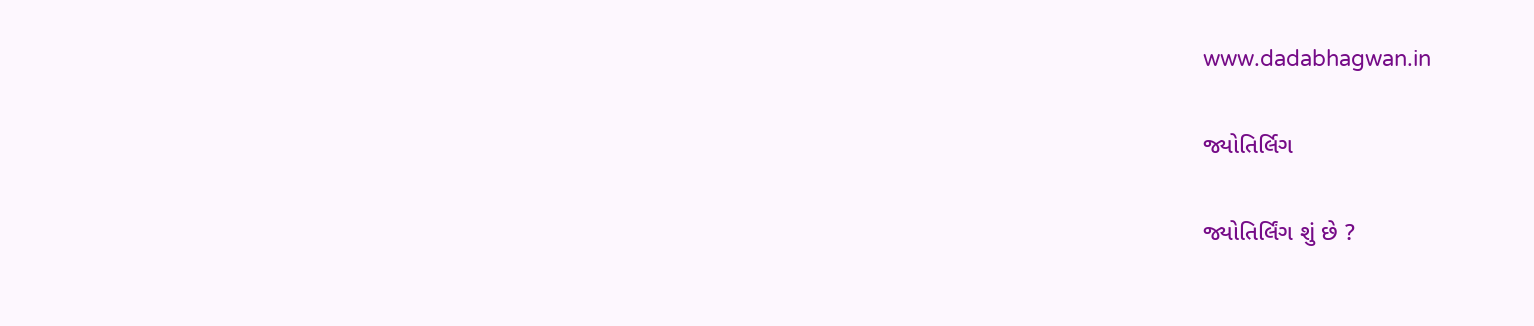www.dadabhagwan.in

જ્યોતિર્લિગ

જ્યોતિર્લિંગ શું છે ?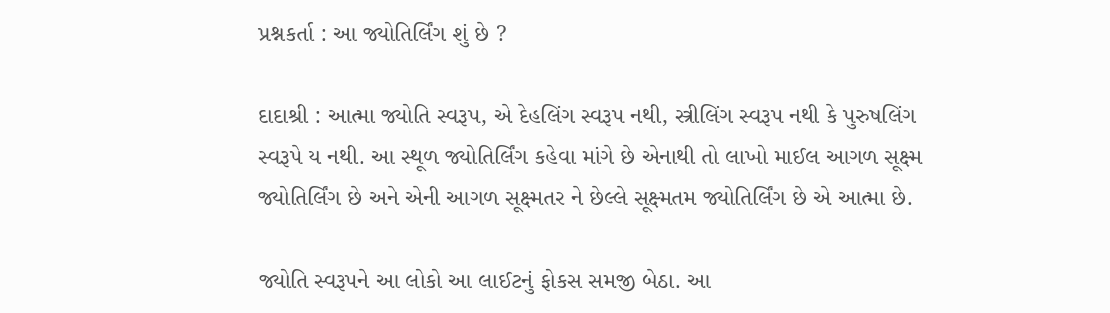પ્રશ્નકર્તા : આ જ્યોતિર્લિંગ શું છે ?

દાદાશ્રી : આત્મા જ્યોતિ સ્વરૂપ, એ દેહલિંગ સ્વરૂપ નથી, સ્ત્રીલિંગ સ્વરૂપ નથી કે પુરુષલિંગ સ્વરૂપે ય નથી. આ સ્થૂળ જ્યોતિર્લિંગ કહેવા માંગે છે એનાથી તો લાખો માઈલ આગળ સૂક્ષ્મ જ્યોતિર્લિંગ છે અને એની આગળ સૂક્ષ્મતર ને છેલ્લે સૂક્ષ્મતમ જ્યોતિર્લિંગ છે એ આત્મા છે.

જ્યોતિ સ્વરૂપને આ લોકો આ લાઈટનું ફોકસ સમજી બેઠા. આ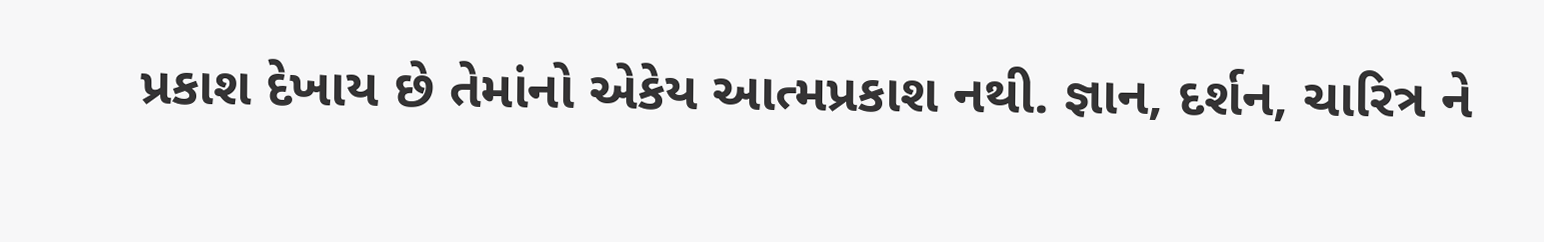પ્રકાશ દેખાય છે તેમાંનો એકેય આત્મપ્રકાશ નથી. જ્ઞાન, દર્શન, ચારિત્ર ને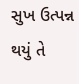સુખ ઉત્પન્ન થયું તે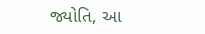જ્યોતિ, આ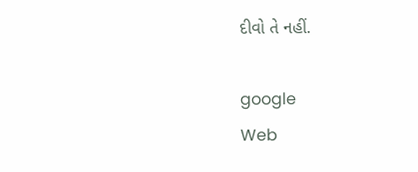દીવો તે નહીં.

google
Web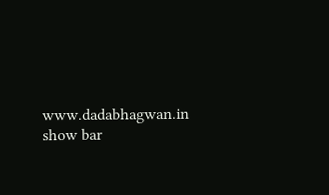www.dadabhagwan.in
show bar